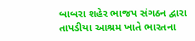બાબરા શહેર ભાજપ સંગઠન દ્વારા તાપડીયા આશ્રમ ખાતે ભારતના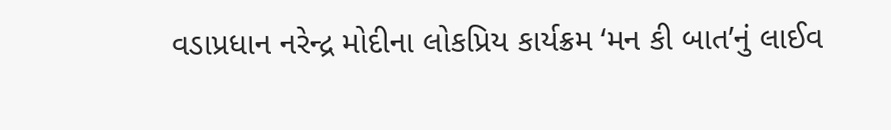વડાપ્રધાન નરેન્દ્ર મોદીના લોકપ્રિય કાર્યક્રમ ‘મન કી બાત’નું લાઈવ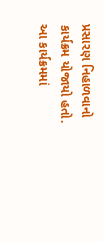પ્રસારણ નિહાળવાનો કાર્યક્રમ યોજાયો હતો. આ કાર્યક્રમમાં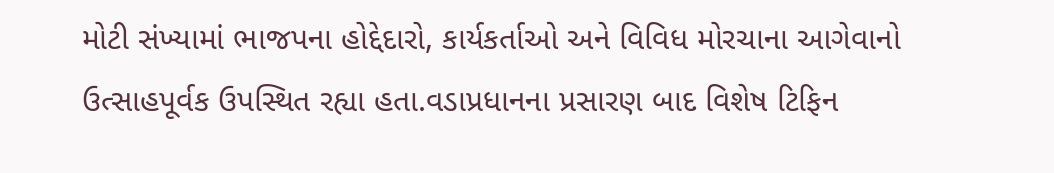મોટી સંખ્યામાં ભાજપના હોદ્દેદારો, કાર્યકર્તાઓ અને વિવિધ મોરચાના આગેવાનો ઉત્સાહપૂર્વક ઉપસ્થિત રહ્યા હતા.વડાપ્રધાનના પ્રસારણ બાદ વિશેષ ટિફિન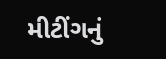મીટીંગનું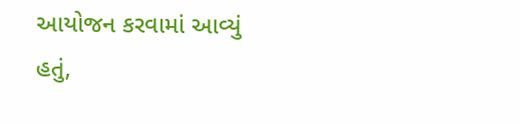આયોજન કરવામાં આવ્યું હતું,